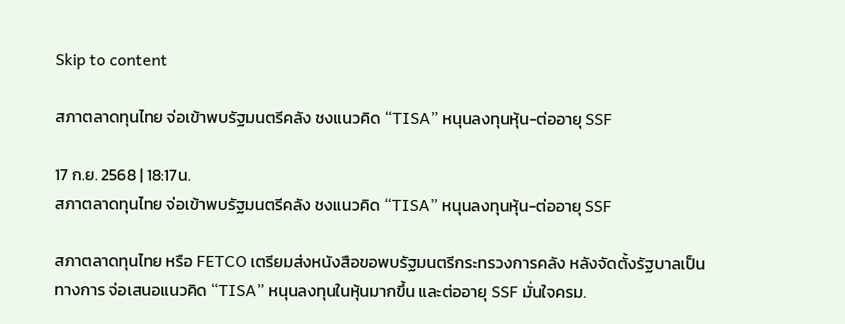Skip to content

สภาตลาดทุนไทย จ่อเข้าพบรัฐมนตรีคลัง ชงแนวคิด “TISA” หนุนลงทุนหุ้น-ต่ออายุ SSF

17 ก.ย. 2568 | 18:17น.
สภาตลาดทุนไทย จ่อเข้าพบรัฐมนตรีคลัง ชงแนวคิด “TISA” หนุนลงทุนหุ้น-ต่ออายุ SSF

สภาตลาดทุนไทย หรือ FETCO เตรียมส่งหนังสือขอพบรัฐมนตรีกระทรวงการคลัง หลังจัดตั้งรัฐบาลเป็นทางการ จ่อเสนอแนวคิด “TISA” หนุนลงทุนในหุ้นมากขึ้น และต่ออายุ SSF มั่นใจครม.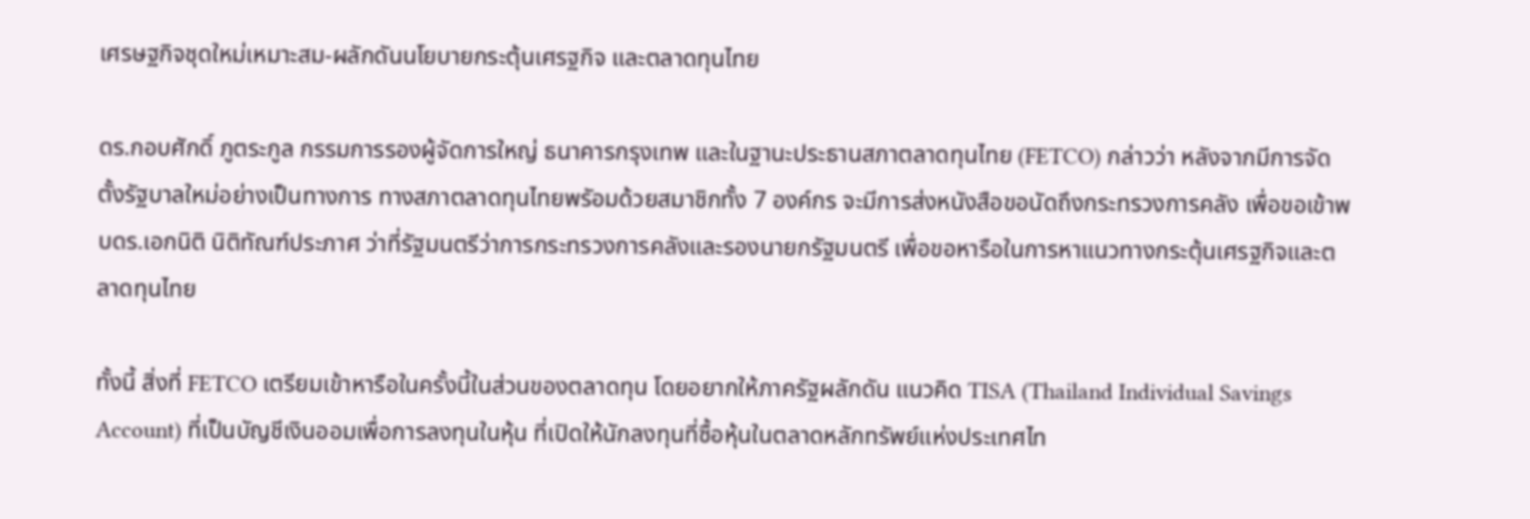เศรษฐกิจชุดใหม่เหมาะสม-ผลักดันนโยบายกระตุ้นเศรฐกิจ และตลาดทุนไทย

ดร.กอบศักดิ์ ภูตระกูล กรรมการรองผู้จัดการใหญ่ ธนาคารกรุงเทพ และในฐานะประธานสภาตลาดทุนไทย (FETCO) กล่าวว่า หลังจากมีการจัดตั้งรัฐบาลใหม่อย่างเป็นทางการ ทางสภาตลาดทุนไทยพรัอมด้วยสมาชิกทั้ง 7 องค์กร จะมีการส่งหนังสือขอนัดถึงกระทรวงการคลัง เพื่อขอเข้าพบดร.เอกนิติ นิติทัณฑ์ประภาศ ว่าที่รัฐมนตรีว่าการกระทรวงการคลังและรองนายกรัฐมนตรี เพื่อขอหารือในการหาแนวทางกระตุ้นเศรฐกิจและตลาดทุนไทย

ทั้งนี้ สิ่งที่ FETCO เตรียมเข้าหารือในครั้งนี้ในส่วนของตลาดทุน โดยอยากให้ภาครัฐผลักดัน แนวคิด TISA (Thailand Individual Savings Account) ที่เป็นบัญชีเงินออมเพื่อการลงทุนในหุ้น ที่เปิดให้นักลงทุนที่ซื้อหุ้นในตลาดหลักทรัพย์แห่งประเทศไท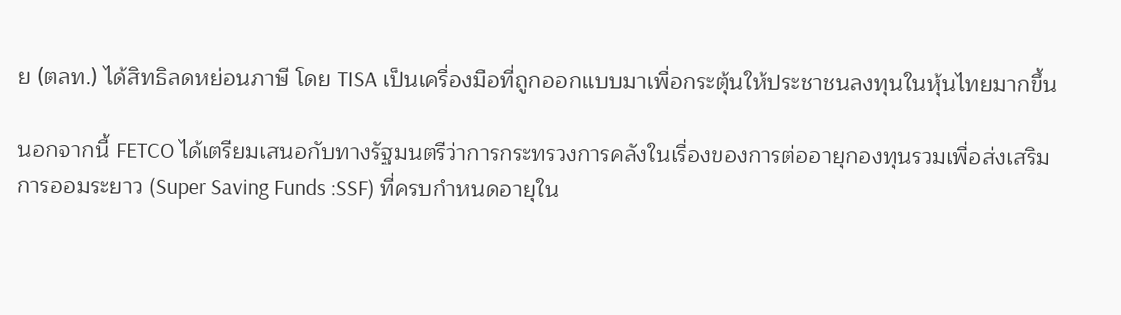ย (ตลท.) ได้สิทธิลดหย่อนภาษี โดย TISA เป็นเครื่องมือที่ถูกออกแบบมาเพื่อกระตุ้นให้ประชาชนลงทุนในหุ้นไทยมากขึ้น

นอกจากนี้ FETCO ได้เตรียมเสนอกับทางรัฐมนตรีว่าการกระทรวงการคลังในเรื่องของการต่ออายุกองทุนรวมเพื่อส่งเสริมการออมระยาว (Super Saving Funds :SSF) ที่ครบกำหนดอายุใน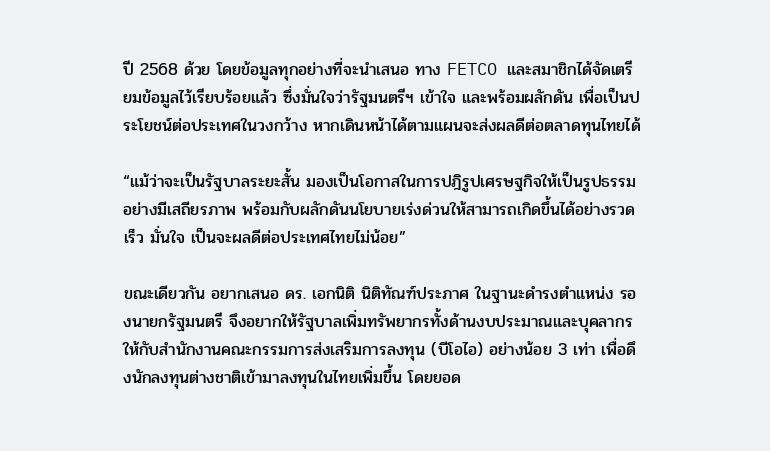ปี 2568 ด้วย โดยข้อมูลทุกอย่างที่จะนำเสนอ ทาง FETCO และสมาชิกได้จัดเตรียมข้อมูลไว้เรียบร้อยแล้ว ซึ่งมั่นใจว่ารัฐมนตรีฯ เข้าใจ และพร้อมผลักดัน เพื่อเป็นประโยชน์ต่อประเทศในวงกว้าง หากเดินหน้าได้ตามแผนจะส่งผลดีต่อตลาดทุนไทยได้

“แม้ว่าจะเป็นรัฐบาลระยะสั้น มองเป็นโอกาสในการปฎิรูปเศรษฐกิจให้เป็นรูปธรรมอย่างมีเสถียรภาพ พร้อมกับผลักดันนโยบายเร่งด่วนให้สามารถเกิดขึ้นได้อย่างรวดเร็ว มั่นใจ เป็นจะผลดีต่อประเทศไทยไม่น้อย”

ขณะเดียวกัน อยากเสนอ ดร. เอกนิติ นิติทัณฑ์ประภาศ ในฐานะดำรงตำแหน่ง รองนายกรัฐมนตรี จึงอยากให้รัฐบาลเพิ่มทรัพยากรทั้งด้านงบประมาณและบุคลากรให้กับสำนักงานคณะกรรมการส่งเสริมการลงทุน (บีโอไอ) อย่างน้อย 3 เท่า เพื่อดึงนักลงทุนต่างชาติเข้ามาลงทุนในไทยเพิ่มขึ้น โดยยอด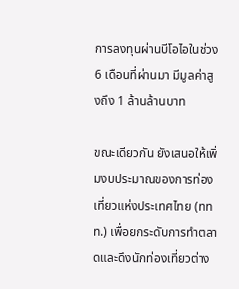การลงทุนผ่านบีโอไอในช่วง 6 เดือนที่ผ่านมา มีมูลค่าสูงถึง 1 ล้านล้านบาท

ขณะเดียวกัน ยังเสนอให้เพิ่มงบประมาณของการท่องเที่ยวแห่งประเทศไทย (ททท.) เพื่อยกระดับการทำตลาดและดึงนักท่องเที่ยวต่าง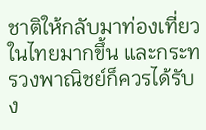ชาติให้กลับมาท่องเที่ยวในไทยมากขึ้น และกระทรวงพาณิชย์ก็ควรได้รับง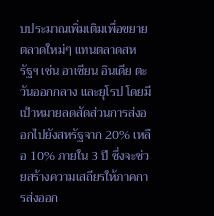บประมาณเพิ่มเติมเพื่อขยายตลาดใหม่ๆ แทนตลาดสหรัฐฯ เช่น อาเซียน อินเดีย ตะวันออกกลาง และยุโรป โดยมีเป้าหมายลดสัดส่วนการส่งออกไปยังสหรัฐจาก 20% เหลือ 10% ภายใน 3 ปี ซึ่งจะช่วยสร้างความเสถียรให้ภาคการส่งออก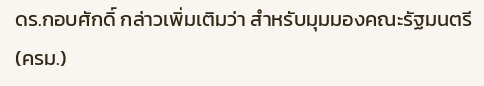ดร.กอบศักดิ์ กล่าวเพิ่มเติมว่า สำหรับมุมมองคณะรัฐมนตรี (ครม.)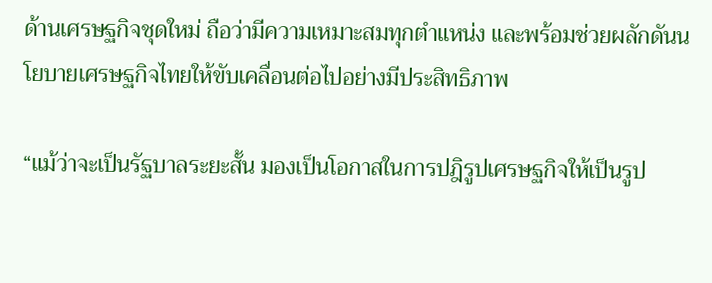ด้านเศรษฐกิจชุดใหม่ ถือว่ามีความเหมาะสมทุกตำแหน่ง และพร้อมช่วยผลักดันนโยบายเศรษฐกิจไทยให้ขับเคลื่อนต่อไปอย่างมีประสิทธิภาพ

“แม้ว่าจะเป็นรัฐบาลระยะสั้น มองเป็นโอกาสในการปฎิรูปเศรษฐกิจให้เป็นรูป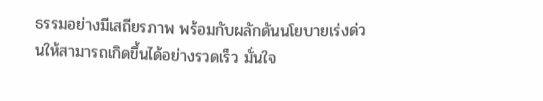ธรรมอย่างมีเสถียรภาพ พร้อมกับผลักดันนโยบายเร่งด่วนให้สามารถเกิดขึ้นได้อย่างรวดเร็ว มั่นใจ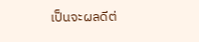เป็นจะผลดีต่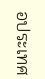อประเทศ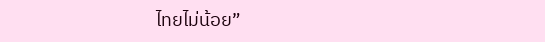ไทยไม่น้อย”